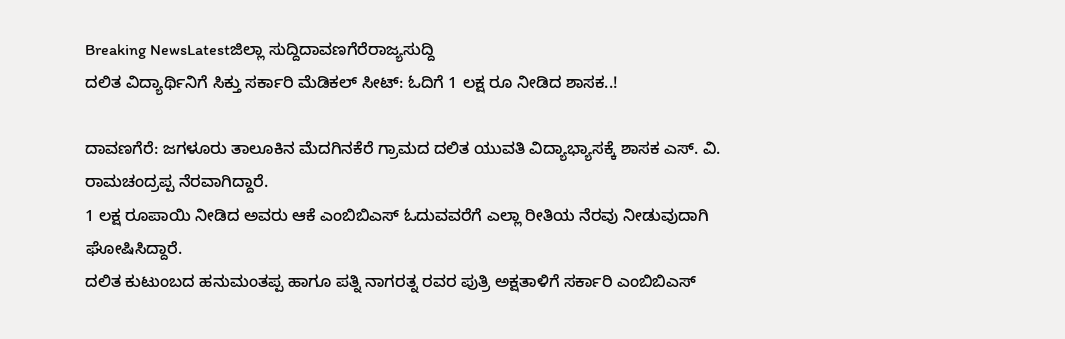Breaking NewsLatestಜಿಲ್ಲಾ ಸುದ್ದಿದಾವಣಗೆರೆರಾಜ್ಯಸುದ್ದಿ
ದಲಿತ ವಿದ್ಯಾರ್ಥಿನಿಗೆ ಸಿಕ್ತು ಸರ್ಕಾರಿ ಮೆಡಿಕಲ್ ಸೀಟ್: ಓದಿಗೆ 1 ಲಕ್ಷ ರೂ ನೀಡಿದ ಶಾಸಕ..!

ದಾವಣಗೆರೆ: ಜಗಳೂರು ತಾಲೂಕಿನ ಮೆದಗಿನಕೆರೆ ಗ್ರಾಮದ ದಲಿತ ಯುವತಿ ವಿದ್ಯಾಭ್ಯಾಸಕ್ಕೆ ಶಾಸಕ ಎಸ್. ವಿ. ರಾಮಚಂದ್ರಪ್ಪ ನೆರವಾಗಿದ್ದಾರೆ.
1 ಲಕ್ಷ ರೂಪಾಯಿ ನೀಡಿದ ಅವರು ಆಕೆ ಎಂಬಿಬಿಎಸ್ ಓದುವವರೆಗೆ ಎಲ್ಲಾ ರೀತಿಯ ನೆರವು ನೀಡುವುದಾಗಿ ಘೋಷಿಸಿದ್ದಾರೆ.
ದಲಿತ ಕುಟುಂಬದ ಹನುಮಂತಪ್ಪ ಹಾಗೂ ಪತ್ನಿ ನಾಗರತ್ನ ರವರ ಪುತ್ರಿ ಅಕ್ಷತಾಳಿಗೆ ಸರ್ಕಾರಿ ಎಂಬಿಬಿಎಸ್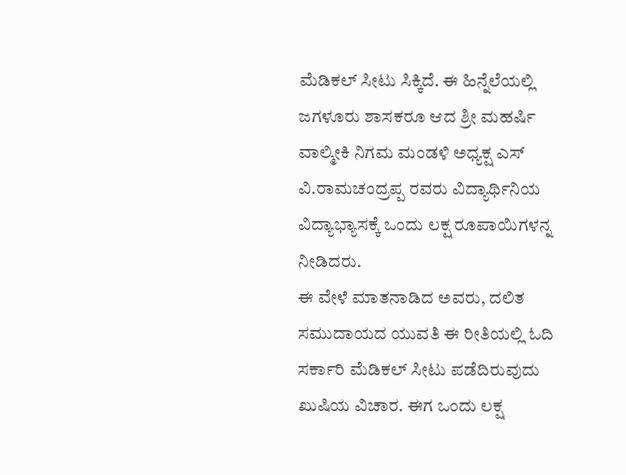ಮೆಡಿಕಲ್ ಸೀಟು ಸಿಕ್ಕಿದೆ. ಈ ಹಿನ್ನೆಲೆಯಲ್ಲಿ ಜಗಳೂರು ಶಾಸಕರೂ ಆದ ಶ್ರೀ ಮಹರ್ಷಿ ವಾಲ್ಮೀಕಿ ನಿಗಮ ಮಂಡಳಿ ಅಧ್ಯಕ್ಷ ಎಸ್ ವಿ.ರಾಮಚಂದ್ರಪ್ಪ ರವರು ವಿದ್ಯಾರ್ಥಿನಿಯ ವಿದ್ಯಾಭ್ಯಾಸಕ್ಕೆ ಒಂದು ಲಕ್ಷ ರೂಪಾಯಿಗಳನ್ನ ನೀಡಿದರು.
ಈ ವೇಳೆ ಮಾತನಾಡಿದ ಅವರು, ದಲಿತ ಸಮುದಾಯದ ಯುವತಿ ಈ ರೀತಿಯಲ್ಲಿ ಓದಿ ಸರ್ಕಾರಿ ಮೆಡಿಕಲ್ ಸೀಟು ಪಡೆದಿರುವುದು ಖುಷಿಯ ವಿಚಾರ. ಈಗ ಒಂದು ಲಕ್ಷ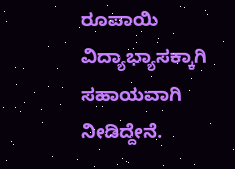ರೂಪಾಯಿ ವಿದ್ಯಾಭ್ಯಾಸಕ್ಕಾಗಿ ಸಹಾಯವಾಗಿ ನೀಡಿದ್ದೇನೆ.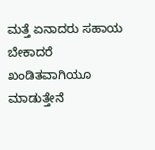ಮತ್ತೆ ಏನಾದರು ಸಹಾಯ ಬೇಕಾದರೆ ಖಂಡಿತವಾಗಿಯೂ ಮಾಡುತ್ತೇನೆ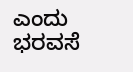ಎಂದು ಭರವಸೆ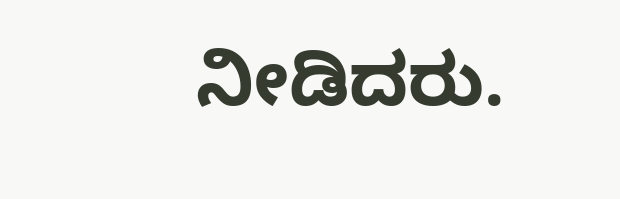ನೀಡಿದರು.